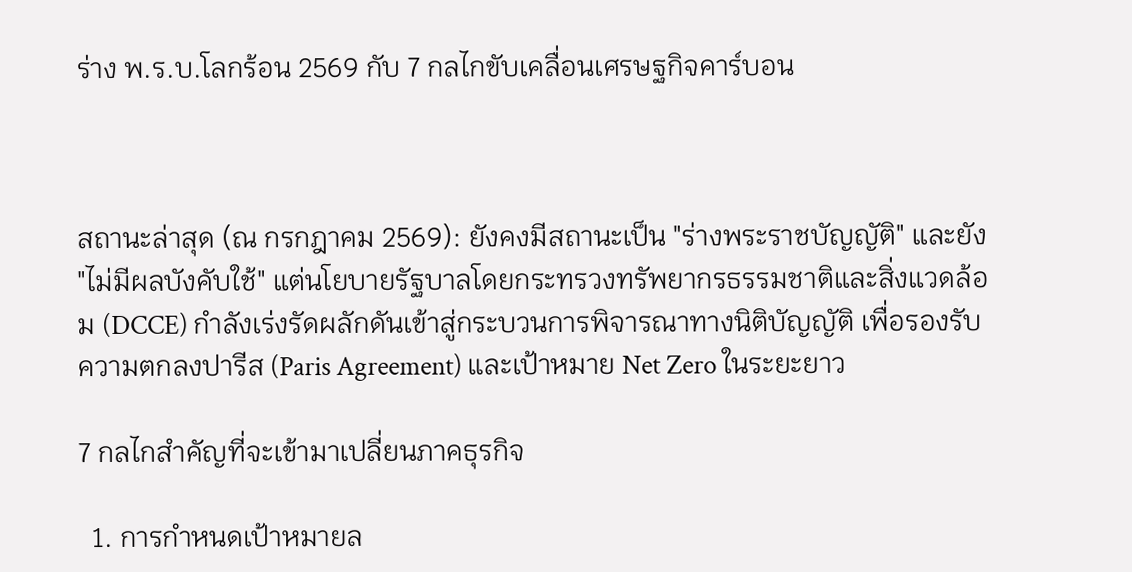ร่าง พ.ร.บ.โลกร้อน 2569 กับ 7 กลไกขับเคลื่อนเศรษฐกิจคาร์บอน



สถานะล่าสุด (ณ กรกฎาคม 2569): ยังคงมีสถานะเป็น "ร่างพระราชบัญญัติ" และยัง "ไม่มีผลบังคับใช้" แต่นโยบายรัฐบาลโดยกระทรวงทรัพยากรธรรมชาติและสิ่งแวดล้อม (DCCE) กำลังเร่งรัดผลักดันเข้าสู่กระบวนการพิจารณาทางนิติบัญญัติ เพื่อรองรับความตกลงปารีส (Paris Agreement) และเป้าหมาย Net Zero ในระยะยาว

7 กลไกสำคัญที่จะเข้ามาเปลี่ยนภาคธุรกิจ

  1. การกำหนดเป้าหมายล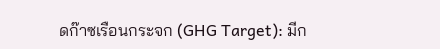ดก๊าซเรือนกระจก (GHG Target): มีก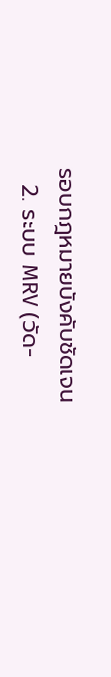รอบกฎหมายบังคับชัดเจน
  2. ระบบ MRV (วัด-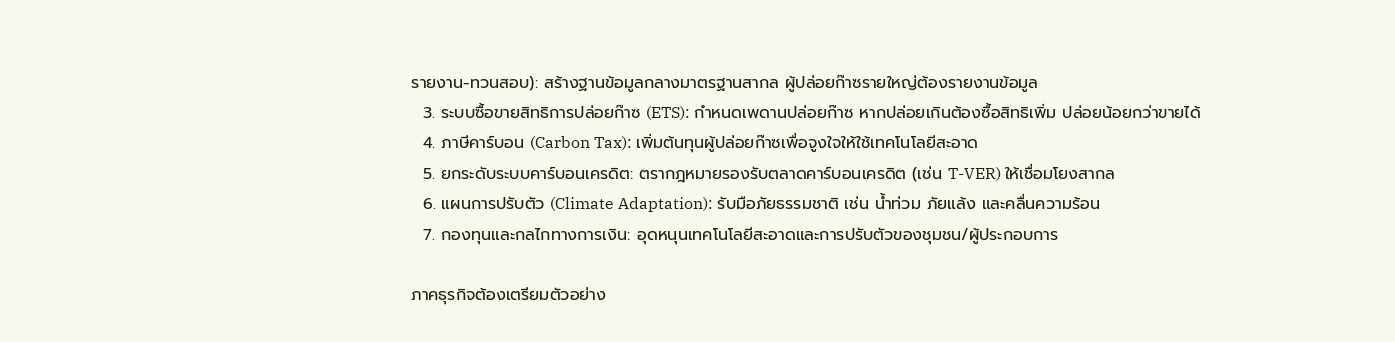รายงาน-ทวนสอบ): สร้างฐานข้อมูลกลางมาตรฐานสากล ผู้ปล่อยก๊าซรายใหญ่ต้องรายงานข้อมูล
  3. ระบบซื้อขายสิทธิการปล่อยก๊าซ (ETS): กำหนดเพดานปล่อยก๊าซ หากปล่อยเกินต้องซื้อสิทธิเพิ่ม ปล่อยน้อยกว่าขายได้
  4. ภาษีคาร์บอน (Carbon Tax): เพิ่มต้นทุนผู้ปล่อยก๊าซเพื่อจูงใจให้ใช้เทคโนโลยีสะอาด
  5. ยกระดับระบบคาร์บอนเครดิต: ตรากฎหมายรองรับตลาดคาร์บอนเครดิต (เช่น T-VER) ให้เชื่อมโยงสากล
  6. แผนการปรับตัว (Climate Adaptation): รับมือภัยธรรมชาติ เช่น น้ำท่วม ภัยแล้ง และคลื่นความร้อน
  7. กองทุนและกลไกทางการเงิน: อุดหนุนเทคโนโลยีสะอาดและการปรับตัวของชุมชน/ผู้ประกอบการ

ภาคธุรกิจต้องเตรียมตัวอย่าง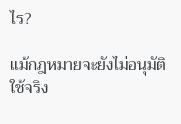ไร?

แม้กฎหมายจะยังไม่อนุมัติใช้จริง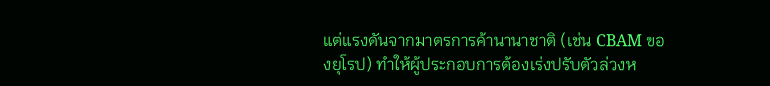แต่แรงดันจากมาตรการค้านานาชาติ (เช่น CBAM ของยุโรป) ทำให้ผู้ประกอบการต้องเร่งปรับตัวล่วงห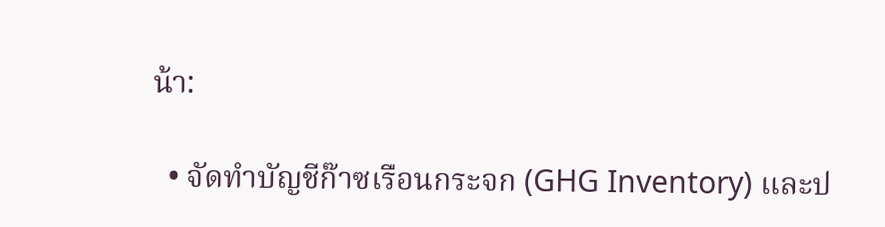น้า:

  • จัดทำบัญชีก๊าซเรือนกระจก (GHG Inventory) และป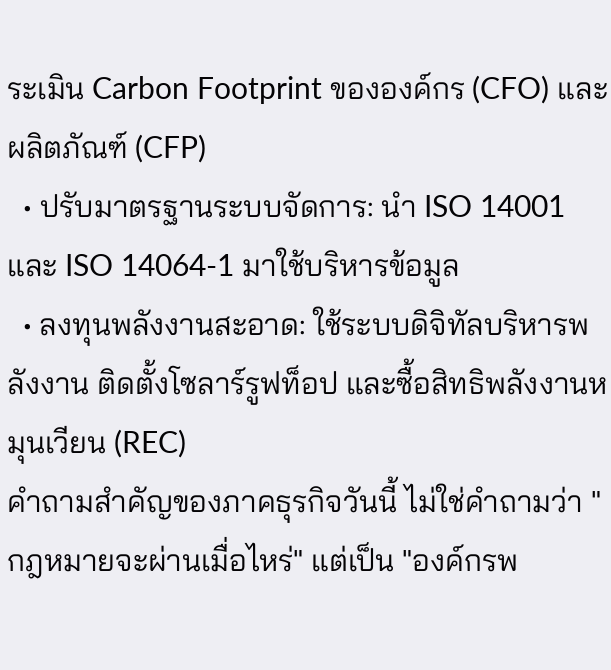ระเมิน Carbon Footprint ขององค์กร (CFO) และผลิตภัณฑ์ (CFP)
  • ปรับมาตรฐานระบบจัดการ: นำ ISO 14001 และ ISO 14064-1 มาใช้บริหารข้อมูล
  • ลงทุนพลังงานสะอาด: ใช้ระบบดิจิทัลบริหารพลังงาน ติดตั้งโซลาร์รูฟท็อป และซื้อสิทธิพลังงานหมุนเวียน (REC)
คำถามสำคัญของภาคธุรกิจวันนี้ ไม่ใช่คำถามว่า "กฎหมายจะผ่านเมื่อไหร่" แต่เป็น "องค์กรพ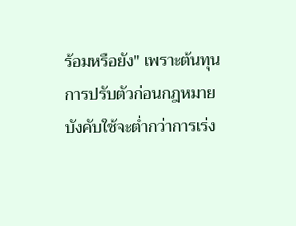ร้อมหรือยัง" เพราะต้นทุนการปรับตัวก่อนกฎหมายบังคับใช้จะต่ำกว่าการเร่ง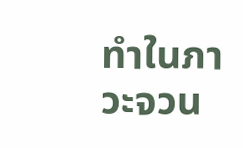ทำในภาวะจวน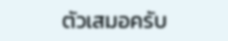ตัวเสมอครับ